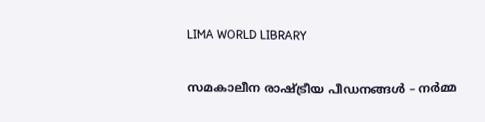LIMA WORLD LIBRARY

സമകാലീന രാഷ്ട്രീയ പീഡനങ്ങൾ – നർമ്മ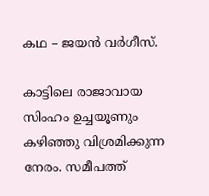കഥ – ജയൻ വർഗീസ്.

കാട്ടിലെ രാജാവായ സിംഹം ഉച്ചയൂണും കഴിഞ്ഞു വിശ്രമിക്കുന്ന നേരം. സമീപത്ത്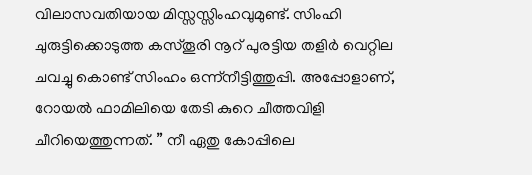വിലാസവതിയായ മിസ്സസ്സിംഹവുമുണ്ട്. സിംഹി ചുരുട്ടിക്കൊടുത്ത കസ്തൂരി നൂറ് പുരട്ടിയ തളിർ വെറ്റില ചവച്ചു കൊണ്ട് സിംഹം ഒന്ന്നീട്ടിത്തുപ്പി. അപ്പോളാണ്, റോയൽ ഫാമിലിയെ തേടി കുറെ ചീത്തവിളി ചീറിയെത്തുന്നത്. ” നീ ഏതു കോപ്പിലെ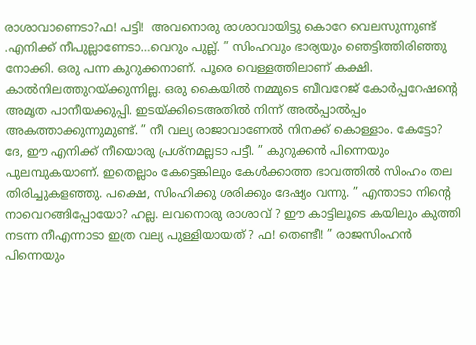രാശാവാണെടാ?ഫ! പട്ടി!  അവനൊരു രാശാവായിട്ടു കൊറേ വെലസുന്നുണ്ട് .എനിക്ക് നീപുല്ലാണേടാ…വെറും പുല്ല്. ” സിംഹവും ഭാര്യയും ഞെട്ടിത്തിരിഞ്ഞു നോക്കി. ഒരു പന്ന കുറുക്കനാണ്. പൂരെ വെള്ളത്തിലാണ് കക്ഷി. കാൽനിലത്തുറയ്‌ക്കുന്നില്ല. ഒരു കൈയിൽ നമ്മുടെ ബീവറേജ് കോർപ്പറേഷന്റെ അമൃത പാനീയക്കുപ്പി. ഇടയ്ക്കിടെഅതിൽ നിന്ന് അൽപ്പാൽപ്പം അകത്താക്കുന്നുമുണ്ട്. ” നീ വല്യ രാജാവാണേൽ നിനക്ക് കൊള്ളാം. കേട്ടോ? ദേ, ഈ എനിക്ക് നീയൊരു പ്രശ്നമല്ലടാ പട്ടീ. ” കുറുക്കൻ പിന്നെയും പുലമ്പുകയാണ്. ഇതെല്ലാം കേട്ടെങ്കിലും കേൾക്കാത്ത ഭാവത്തിൽ സിംഹം തല തിരിച്ചുകളഞ്ഞു. പക്ഷെ, സിംഹിക്കു ശരിക്കും ദേഷ്യം വന്നു. ” എന്താടാ നിന്റെ നാവെറങ്ങിപ്പോയോ? ഹല്ല. ലവനൊരു രാശാവ് ? ഈ കാട്ടിലൂടെ കയിലും കുത്തി നടന്ന നീഎന്നാടാ ഇത്ര വല്യ പുള്ളിയായത് ? ഫ! തെണ്ടീ! ” രാജസിംഹൻ പിന്നെയും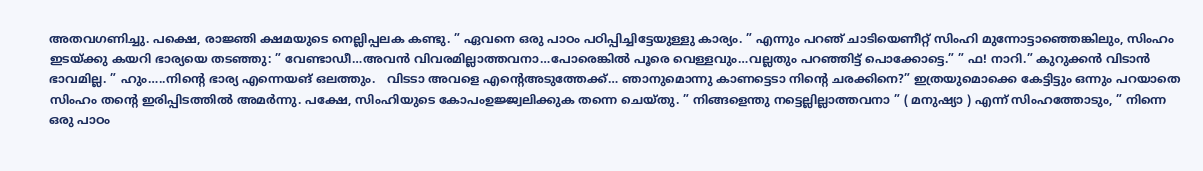അതവഗണിച്ചു. പക്ഷെ, രാജ്ഞി ക്ഷമയുടെ നെല്ലിപ്പലക കണ്ടു. ” ഏവനെ ഒരു പാഠം പഠിപ്പിച്ചിട്ടേയുള്ളു കാര്യം. ” എന്നും പറഞ്‌ ചാടിയെണീറ്റ് സിംഹി മുന്നോട്ടാഞ്ഞെങ്കിലും, സിംഹം ഇടയ്ക്കു കയറി ഭാര്യയെ തടഞ്ഞു: ” വേണ്ടാഡീ…അവൻ വിവരമില്ലാത്തവനാ…പോരെങ്കിൽ പൂരെ വെള്ളവും…വല്ലതും പറഞ്ഞിട്ട് പൊക്കോട്ടെ.” ” ഫ! നാറി.” കുറുക്കൻ വിടാൻ ഭാവമില്ല. ” ഹും…..നിന്റെ ഭാര്യ എന്നെയങ് ഒലത്തും.   വിടടാ അവളെ എന്റെഅടുത്തേക്ക്… ഞാനുമൊന്നു കാണട്ടെടാ നിന്റെ ചരക്കിനെ?” ഇത്രയുമൊക്കെ കേട്ടിട്ടും ഒന്നും പറയാതെ സിംഹം തന്റെ ഇരിപ്പിടത്തിൽ അമർന്നു. പക്ഷേ, സിംഹിയുടെ കോപംഉജ്ജ്വലിക്കുക തന്നെ ചെയ്തു. ” നിങ്ങളെന്തു നട്ടെല്ലില്ലാത്തവനാ ” ( മനുഷ്യാ ) എന്ന് സിംഹത്തോടും, ” നിന്നെ ഒരു പാഠം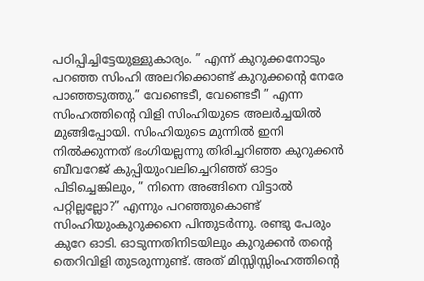പഠിപ്പിച്ചിട്ടേയുള്ളുകാര്യം. ” എന്ന് കുറുക്കനോടും പറഞ്ഞ സിംഹി അലറിക്കൊണ്ട് കുറുക്കന്റെ നേരേ പാഞ്ഞടുത്തു.” വേണ്ടെടീ, വേണ്ടെടീ ” എന്ന സിംഹത്തിന്റെ വിളി സിംഹിയുടെ അലർച്ചയിൽ മുങ്ങിപ്പോയി. സിംഹിയുടെ മുന്നിൽ ഇനി നിൽക്കുന്നത് ഭംഗിയല്ലന്നു തിരിച്ചറിഞ്ഞ കുറുക്കൻ ബീവറേജ് കുപ്പിയുംവലിച്ചെറിഞ്ഞ് ഓട്ടം പിടിച്ചെങ്കിലും, ” നിന്നെ അങ്ങിനെ വിട്ടാൽ പറ്റില്ലല്ലോ?” എന്നും പറഞ്ഞുകൊണ്ട് സിംഹിയുംകുറുക്കനെ പിന്തുടർന്നു. രണ്ടു പേരും കുറേ ഓടി. ഓടുന്നതിനിടയിലും കുറുക്കൻ തന്റെ തെറിവിളി തുടരുന്നുണ്ട്. അത് മിസ്സിസ്സിംഹത്തിന്റെ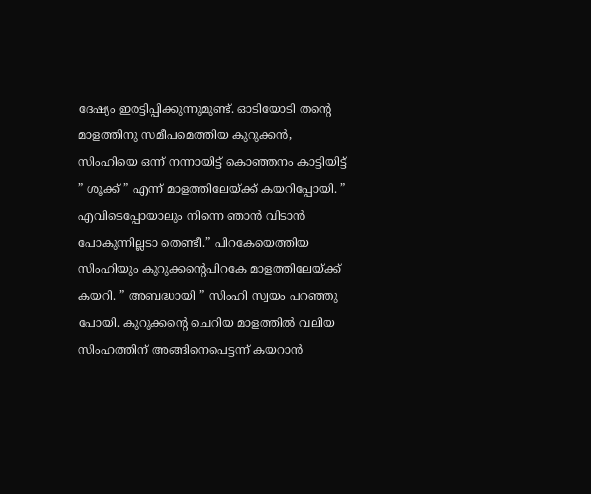ദേഷ്യം ഇരട്ടിപ്പിക്കുന്നുമുണ്ട്. ഓടിയോടി തന്റെ മാളത്തിനു സമീപമെത്തിയ കുറുക്കൻ, സിംഹിയെ ഒന്ന് നന്നായിട്ട് കൊഞ്ഞനം കാട്ടിയിട്ട്  ” ശൂക്ക് ” എന്ന് മാളത്തിലേയ്‌ക്ക്‌ കയറിപ്പോയി. ” എവിടെപ്പോയാലും നിന്നെ ഞാൻ വിടാൻ പോകുന്നില്ലടാ തെണ്ടീ.” പിറകേയെത്തിയ സിംഹിയും കുറുക്കന്റെപിറകേ മാളത്തിലേയ്‌ക്ക്‌ കയറി. ” അബദ്ധായി ” സിംഹി സ്വയം പറഞ്ഞു പോയി. കുറുക്കന്റെ ചെറിയ മാളത്തിൽ വലിയ സിംഹത്തിന് അങ്ങിനെപെട്ടന്ന് കയറാൻ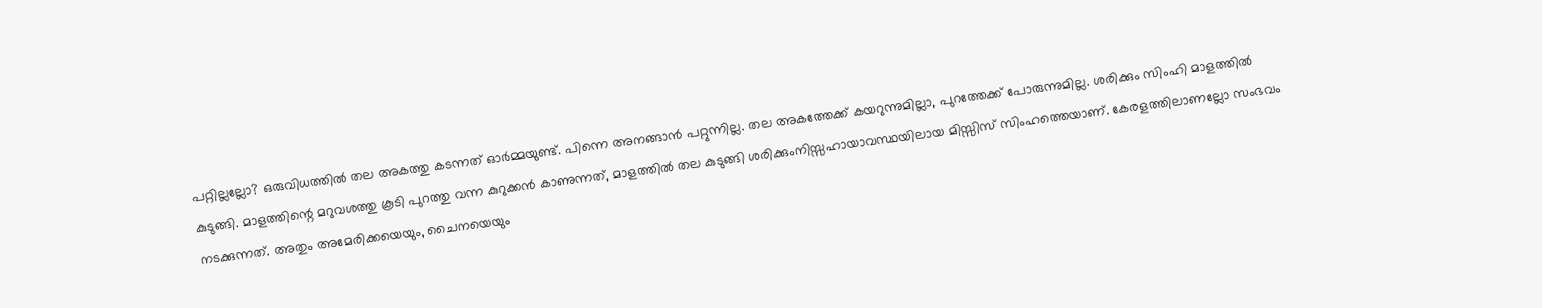പറ്റില്ലല്ലോ? ഒരുവിധത്തിൽ തല അകത്തു കടന്നത് ഓർമ്മയുണ്ട്. പിന്നെ അനങ്ങാൻ പറ്റുന്നില്ല. തല അകത്തേക്ക് കയറുന്നുമില്ലാ, പുറത്തേക്ക് പോരുന്നുമില്ല. ശരിക്കും സിംഹി മാളത്തിൽ കുടുങ്ങി. മാളത്തിന്റെ മറുവശത്തു കൂടി പുറത്തു വന്ന കുറുക്കൻ കാണുന്നത്, മാളത്തിൽ തല കുടുങ്ങി ശരിക്കുംനിസ്സഹായാവസ്ഥയിലായ മിസ്സിസ് സിംഹത്തെയാണ്. കേരളത്തിലാണല്ലോ സംഭവം നടക്കുന്നത്. അതും അമേരിക്കയെയും, ചൈനയെയും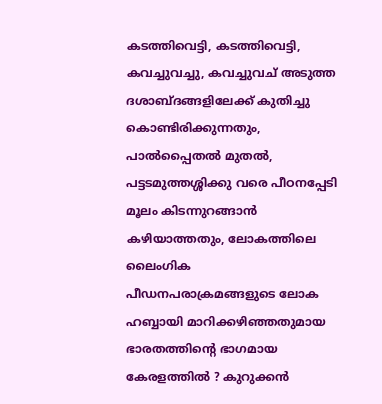കടത്തിവെട്ടി, കടത്തിവെട്ടി, കവച്ചുവച്ചു, കവച്ചുവച് അടുത്ത ദശാബ്ദങ്ങളിലേക്ക് കുതിച്ചു കൊണ്ടിരിക്കുന്നതും, പാൽപ്പൈതൽ മുതൽ, പട്ടടമുത്തശ്ശിക്കു വരെ പീഠനപ്പേടി മൂലം കിടന്നുറങ്ങാൻ കഴിയാത്തതും, ലോകത്തിലെ ലൈംഗിക പീഡനപരാക്രമങ്ങളുടെ ലോക ഹബ്ബായി മാറിക്കഴിഞ്ഞതുമായ ഭാരതത്തിന്റെ ഭാഗമായ കേരളത്തിൽ ? കുറുക്കൻ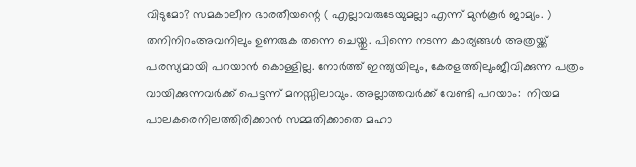വിടുമോ? സമകാലീന ഭാരതീയന്റെ ( എല്ലാവരുടേയുമല്ലാ എന്ന് മുൻ‌കൂർ ജാമ്യം. ) തനിനിറംഅവനിലും ഉണരുക തന്നെ ചെയ്തു. പിന്നെ നടന്ന കാര്യങ്ങൾ അത്രയ്ക്ക് പരസ്യമായി പറയാൻ കൊള്ളില്ല. നോർത്ത് ഇന്ത്യയിലും, കേരളത്തിലുംജീവിക്കുന്ന പത്രം വായിക്കുന്നവർക്ക് പെട്ടന്ന് മനസ്സിലാവും. അല്ലാത്തവർക്ക് വേണ്ടി പറയാം:  നിയമ പാലകരെനിലത്തിരിക്കാൻ സമ്മതിക്കാതെ മഹാ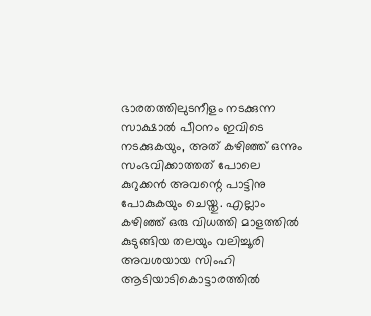ഭാരതത്തിലുടനീളം നടക്കുന്ന സാക്ഷാൽ പീഠനം ഇവിടെ നടക്കുകയും, അത് കഴിഞ്ഞ് ഒന്നും സംഭവിക്കാത്തത് പോലെ കുറുക്കൻ അവന്റെ പാട്ടിനു പോകുകയും ചെയ്തു. എല്ലാം കഴിഞ്ഞ് ഒരു വിധത്തി മാളത്തിൽ കുടുങ്ങിയ തലയും വലിച്ചൂരി അവശയായ സിംഹി ആടിയാടികൊട്ടാരത്തിൽ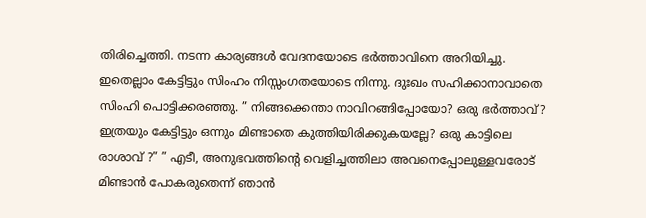തിരിച്ചെത്തി. നടന്ന കാര്യങ്ങൾ വേദനയോടെ ഭർത്താവിനെ അറിയിച്ചു. ഇതെല്ലാം കേട്ടിട്ടും സിംഹം നിസ്സംഗതയോടെ നിന്നു. ദുഃഖം സഹിക്കാനാവാതെ സിംഹി പൊട്ടിക്കരഞ്ഞു. ” നിങ്ങക്കെന്താ നാവിറങ്ങിപ്പോയോ? ഒരു ഭർത്താവ്? ഇത്രയും കേട്ടിട്ടും ഒന്നും മിണ്ടാതെ കുത്തിയിരിക്കുകയല്ലേ? ഒരു കാട്ടിലെ രാശാവ് ?” ” എടീ, അനുഭവത്തിന്റെ വെളിച്ചത്തിലാ അവനെപ്പോലുള്ളവരോട് മിണ്ടാൻ പോകരുതെന്ന് ഞാൻ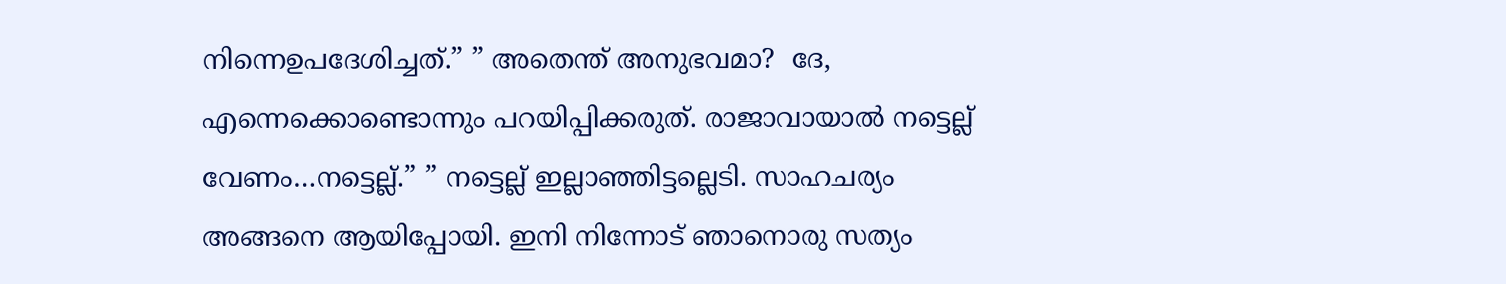നിന്നെഉപദേശിച്ചത്.” ” അതെന്ത് അനുഭവമാ?  ദേ, എന്നെക്കൊണ്ടൊന്നും പറയിപ്പിക്കരുത്. രാജാവായാൽ നട്ടെല്ല് വേണം…നട്ടെല്ല്.” ” നട്ടെല്ല് ഇല്ലാഞ്ഞിട്ടല്ലെടി. സാഹചര്യം അങ്ങനെ ആയിപ്പോയി. ഇനി നിന്നോട് ഞാനൊരു സത്യം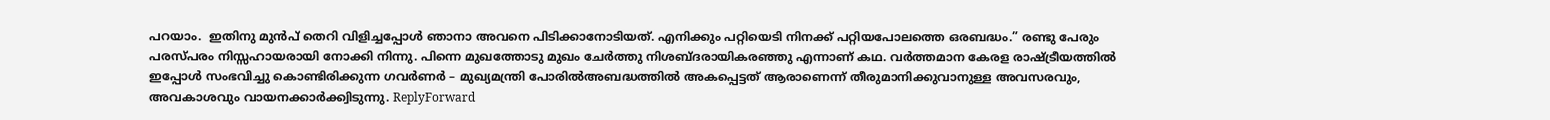പറയാം.  ഇതിനു മുൻപ് തെറി വിളിച്ചപ്പോൾ ഞാനാ അവനെ പിടിക്കാനോടിയത്. എനിക്കും പറ്റിയെടി നിനക്ക് പറ്റിയപോലത്തെ ഒരബദ്ധം.” രണ്ടു പേരും പരസ്പരം നിസ്സഹായരായി നോക്കി നിന്നു. പിന്നെ മുഖത്തോടു മുഖം ചേർത്തു നിശബ്ദരായികരഞ്ഞു എന്നാണ് കഥ. വർത്തമാന കേരള രാഷ്ട്രീയത്തിൽ ഇപ്പോൾ സംഭവിച്ചു കൊണ്ടിരിക്കുന്ന ഗവർണർ – മുഖ്യമന്ത്രി പോരിൽഅബദ്ധത്തിൽ അകപ്പെട്ടത് ആരാണെന്ന് തീരുമാനിക്കുവാനുള്ള അവസരവും, അവകാശവും വായനക്കാർക്ക്വിടുന്നു. ReplyForward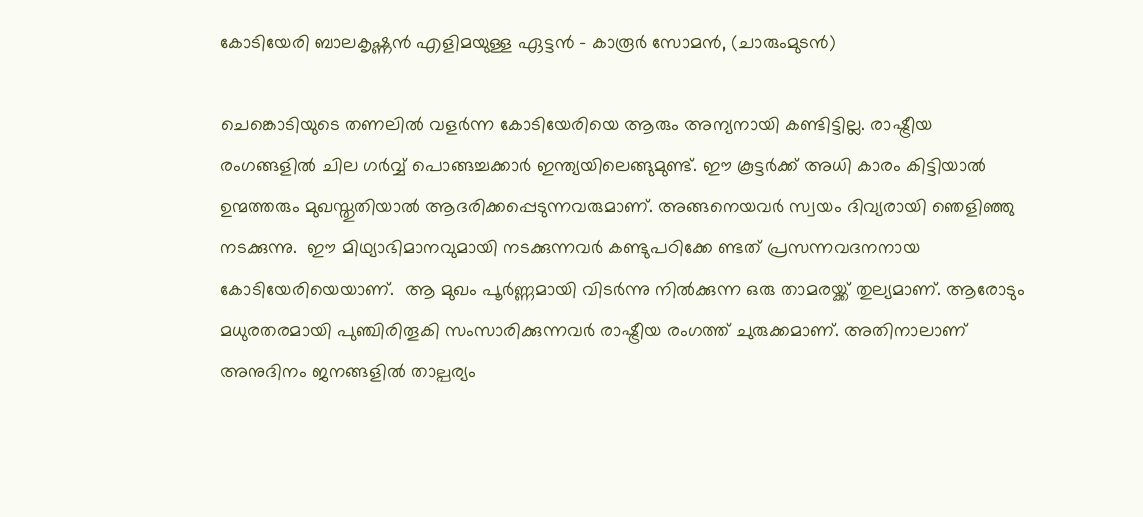കോടിയേരി ബാലകൃഷ്ണൻ എളിമയുള്ള ഏട്ടൻ – കാരൂർ സോമൻ, (ചാരുംമുടൻ)

ചെങ്കൊടിയുടെ തണലിൽ വളർന്ന കോടിയേരിയെ ആരും അന്യനായി കണ്ടിട്ടില്ല. രാഷ്ട്രീയ രംഗങ്ങളിൽ ചില ഗർവ്വ് പൊങ്ങച്ചക്കാർ ഇന്ത്യയിലെങ്ങുമുണ്ട്. ഈ കൂട്ടർക്ക് അധി കാരം കിട്ടിയാൽ ഉന്മത്തരും മുഖസ്തുതിയാൽ ആദരിക്കപ്പെടുന്നവരുമാണ്. അങ്ങനെയവർ സ്വയം ദിവ്യരായി ഞെളിഞ്ഞു നടക്കുന്നു.  ഈ മിഥ്യാഭിമാനവുമായി നടക്കുന്നവർ കണ്ടുപഠിക്കേ ണ്ടത് പ്രസന്നവദനനായ കോടിയേരിയെയാണ്.  ആ മുഖം പൂർണ്ണമായി വിടർന്നു നിൽക്കുന്ന ഒരു താമരയ്ക്ക് തുല്യമാണ്. ആരോടും മധുരതരമായി പുഞ്ചിരിതൂകി സംസാരിക്കുന്നവർ രാഷ്ട്രീയ രംഗത്ത് ചുരുക്കമാണ്. അതിനാലാണ് അനുദിനം ജനങ്ങളിൽ താല്പര്യം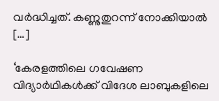വർദ്ധിച്ചത്. കണ്ണുതുറന്ന് നോക്കിയാൽ […]

‘കേരളത്തിലെ ഗവേഷണ വിദ്യാർഥികൾക്ക് വിദേശ ലാബുകളിലെ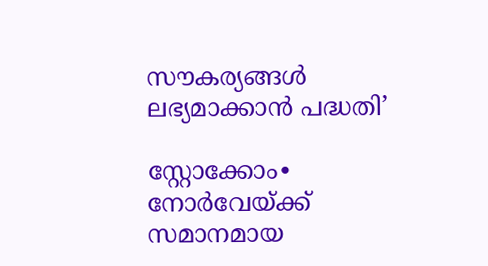സൗകര്യങ്ങൾ ലഭ്യമാക്കാൻ പദ്ധതി’

സ്റ്റോക്കോം∙ നോർവേയ്ക്ക് സമാനമായ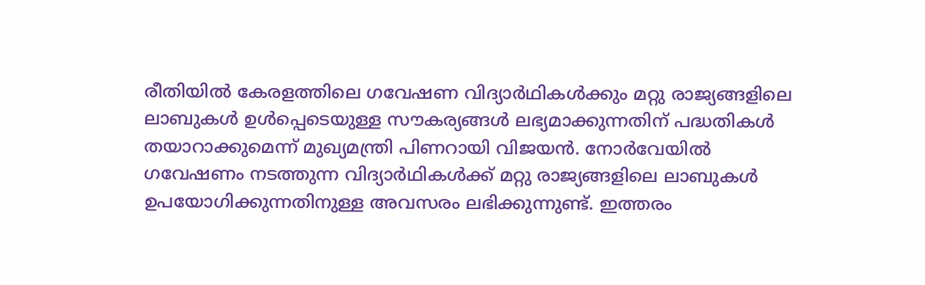രീതിയിൽ കേരളത്തിലെ ഗവേഷണ വിദ്യാർഥികൾക്കും മറ്റു രാജ്യങ്ങളിലെ ലാബുകൾ ഉൾപ്പെടെയുള്ള സൗകര്യങ്ങൾ ലഭ്യമാക്കുന്നതിന് പദ്ധതികൾ തയാറാക്കുമെന്ന് മുഖ്യമന്ത്രി പിണറായി വിജയൻ. നോർവേയിൽ ഗവേഷണം നടത്തുന്ന വിദ്യാർഥികൾക്ക് മറ്റു രാജ്യങ്ങളിലെ ലാബുകൾ ഉപയോഗിക്കുന്നതിനുള്ള അവസരം ലഭിക്കുന്നുണ്ട്. ഇത്തരം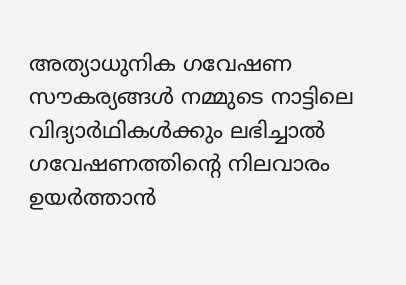അത്യാധുനിക ഗവേഷണ സൗകര്യങ്ങൾ നമ്മുടെ നാട്ടിലെ വിദ്യാർഥികൾക്കും ലഭിച്ചാൽ ഗവേഷണത്തിന്റെ നിലവാരം ഉയർത്താൻ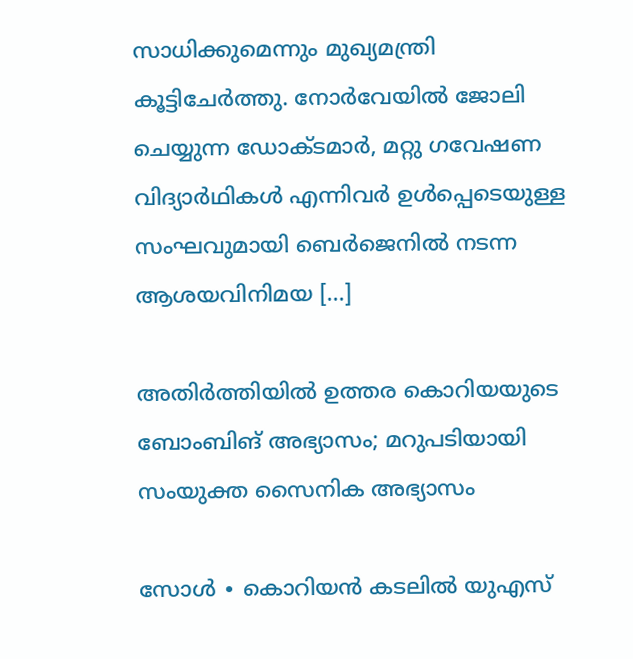സാധിക്കുമെന്നും മുഖ്യമന്ത്രി കൂട്ടിചേർത്തു. നോർവേയിൽ ജോലി ചെയ്യുന്ന ഡോക്ടമാർ, മറ്റു ഗവേഷണ വിദ്യാർഥികൾ എന്നിവർ ഉൾപ്പെടെയുള്ള സംഘവുമായി ബെർജെനിൽ നടന്ന ആശയവിനിമയ […]

അതിർത്തിയിൽ ഉത്തര കൊറിയയുടെ ബോംബിങ് അഭ്യാസം; മറുപടിയായി സംയുക്ത സൈനിക അഭ്യാസം

സോൾ ∙ കൊറിയൻ കടലിൽ യുഎസ്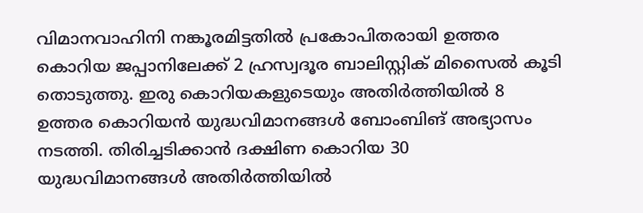വിമാനവാഹിനി നങ്കൂരമിട്ടതിൽ പ്രകോപിതരായി ഉത്തര കൊറിയ ജപ്പാനിലേക്ക് 2 ഹ്രസ്വദൂര ബാലിസ്റ്റിക് മിസൈൽ കൂടി തൊടുത്തു. ഇരു കൊറിയകളുടെയും അതിർത്തിയിൽ 8 ഉത്തര കൊറിയൻ യുദ്ധവിമാനങ്ങൾ ബോംബിങ് അഭ്യാസം നടത്തി. തിരിച്ചടിക്കാൻ ദക്ഷിണ കൊറിയ 30 യുദ്ധവിമാനങ്ങൾ അതിർത്തിയിൽ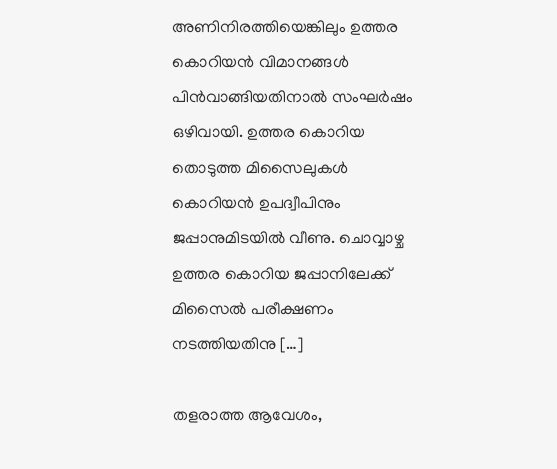അണിനിരത്തിയെങ്കിലും ഉത്തര കൊറിയൻ വിമാനങ്ങൾ പിൻവാങ്ങിയതിനാൽ സംഘർഷം ഒഴിവായി. ഉത്തര കൊറിയ തൊടുത്ത മിസൈലുകൾ കൊറിയൻ ഉപദ്വീപിനും ജപ്പാനുമിടയിൽ വീണു. ചൊവ്വാഴ്ച ഉത്തര കൊറിയ ജപ്പാനിലേക്ക് മിസൈൽ പരീക്ഷണം നടത്തിയതിനു […]

തളരാത്ത ആവേശം,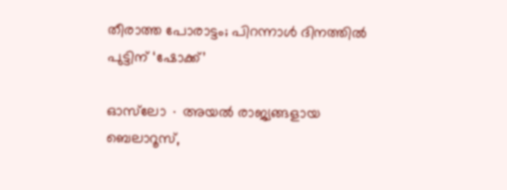തീരാത്ത പോരാട്ടം; പിറന്നാൾ ദിനത്തിൽ പുട്ടിന് ‘ഷോക്ക്’

ഓസ്‌ലോ ∙ അയൽ രാജ്യങ്ങളായ ബെലാറൂസ്,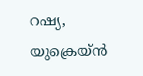റഷ്യ, യുക്രെയ്ൻ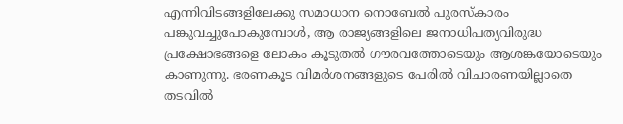എന്നിവിടങ്ങളിലേക്കു സമാധാന നൊബേൽ പുരസ്കാരം പങ്കുവച്ചുപോകുമ്പോൾ, ആ രാജ്യങ്ങളിലെ ജനാധിപത്യവിരുദ്ധ പ്രക്ഷോഭങ്ങളെ ലോകം കൂടുതൽ ഗൗരവത്തോടെയും ആശങ്കയോടെയും കാണുന്നു. ഭരണകൂട വ‌ിമർശനങ്ങളുടെ പേരിൽ വിചാരണയില്ലാതെ തടവിൽ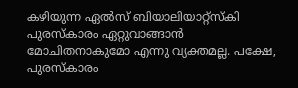കഴിയുന്ന ഏൽസ് ബിയാലിയാറ്റ്സ്കി പുരസ്കാരം ഏറ്റുവാങ്ങാൻ മോചിതനാകുമോ എന്നു വ്യക്തമല്ല. പക്ഷേ, പുരസ്കാരം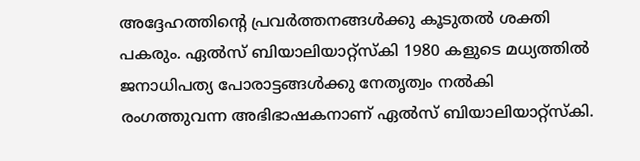അദ്ദേഹത്തിന്റെ പ്രവർത്തനങ്ങൾക്കു കൂടുതൽ ശക്തി പകരും. ഏൽസ് ബിയാലിയാറ്റ്സ്കി 1980 കളുടെ മധ്യത്തിൽ ജനാധിപത്യ പോരാട്ടങ്ങൾക്കു നേതൃത്വം നൽകി രംഗത്തുവന്ന അഭിഭാഷകനാണ് ഏൽസ് ബിയാലിയാറ്റ്സ്കി.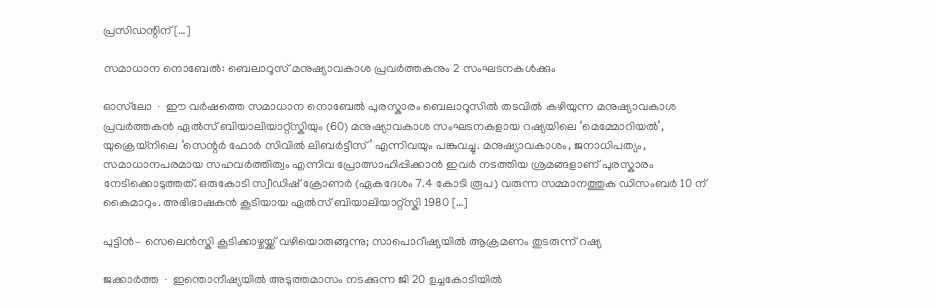പ്രസിഡന്റിന് […]

സമാധാന നൊബേൽ: ബെലാറൂസ് മനുഷ്യാവകാശ പ്രവർത്തകനും 2 സംഘടനകൾക്കും

ഓസ്‌ലോ ∙ ഈ വർഷത്തെ സമാധാന നൊബേൽ പുരസ്കാരം ബെലാറൂസിൽ തടവിൽ കഴിയുന്ന മനുഷ്യാവകാശ പ്രവർത്തകൻ ഏൽസ് ബിയാലിയാറ്റ്സ്കിയും (60) മനുഷ്യാവകാശ സംഘടനകളായ റഷ്യയിലെ ‘മെമ്മോറിയൽ’, യുക്രെയ്നിലെ ‘സെന്റർ ഫോർ സിവിൽ ലിബർട്ടീസ്’ എന്നിവയും പങ്കുവച്ചു. മനുഷ്യാവകാശം, ജനാധിപത്യം, സമാധാനപരമായ സഹവർത്തിത്വം എന്നിവ പ്രോത്സാഹിപ്പിക്കാൻ ഇവർ നടത്തിയ ശ്രമങ്ങളാണ് പുരസ്കാരം നേടിക്കൊടുത്തത്. ഒരുകോടി സ്വീഡിഷ് ക്രോണർ (ഏകദേശം 7.4 കോടി രൂപ) വരുന്ന സമ്മാനത്തുക ഡിസംബർ 10 ന് കൈമാറും. അഭിഭാഷകൻ കൂടിയായ ഏൽസ് ബിയാലിയാറ്റ്സ്കി 1980 […]

പുട്ടിൻ– സെലെൻസ്കി കൂടിക്കാഴ്ചയ്ക്ക് വഴിയൊരുങ്ങുന്നു; സാപൊറീഷ്യയിൽ ആക്രമണം തുടരുന്ന് റഷ്യ

ജക്കാർത്ത ∙ ഇന്തൊനീഷ്യയിൽ അടുത്തമാസം നടക്കുന്ന ജി 20 ഉച്ചകോടിയിൽ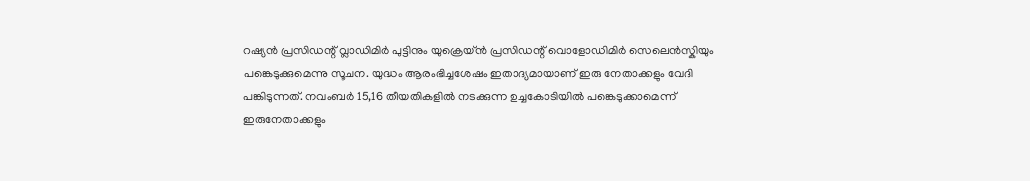റഷ്യൻ പ്രസിഡന്റ് വ്ലാഡിമിർ പുട്ടിനും യുക്രെയ്ൻ പ്രസിഡന്റ് വൊളോഡിമിർ സെലെൻസ്കിയും പങ്കെടുക്കുമെന്നു സൂചന. യുദ്ധം ആരംഭിച്ചശേഷം ഇതാദ്യമായാണ് ഇരു നേതാക്കളും വേദി പങ്കിടുന്നത്. നവംബർ 15,16 തീയതികളിൽ നടക്കുന്ന ഉച്ചകോടിയിൽ പങ്കെടുക്കാമെന്ന് ഇരുനേതാക്കളും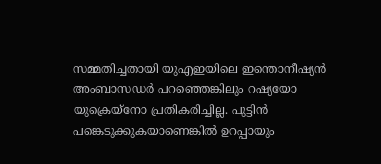സമ്മതിച്ചതായി യുഎഇയിലെ ഇന്തൊനീഷ്യൻ അംബാസഡർ പറഞ്ഞെങ്കിലും റഷ്യയോ യുക്രെയ്നോ പ്രതികരിച്ചില്ല. പുട്ടിൻ പങ്കെടുക്കുകയാണെങ്കിൽ ഉറപ്പായും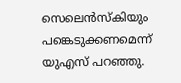സെലെൻസ്കിയും പങ്കെടുക്കണമെന്ന് യുഎസ് പറഞ്ഞു.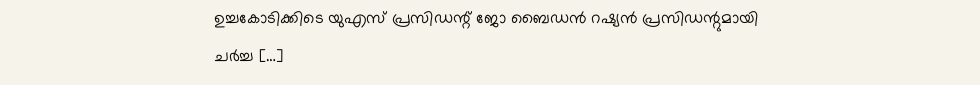ഉച്ചകോടിക്കിടെ യുഎസ് പ്രസിഡന്റ് ജോ ബൈഡൻ റഷ്യൻ പ്രസിഡന്റുമായി ചർച്ച […]